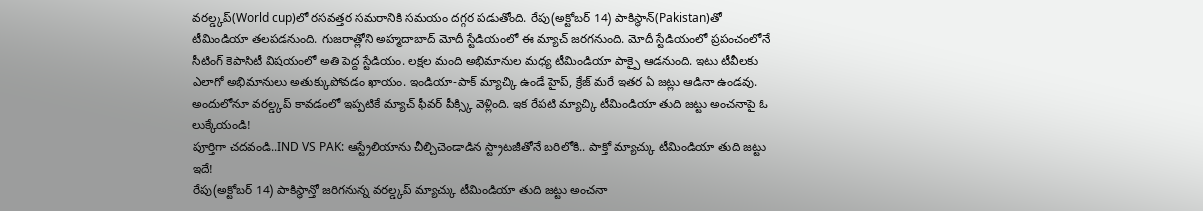వరల్డ్కప్(World cup)లో రసవత్తర సమరానికి సమయం దగ్గర పడుతోంది. రేపు(అక్టోబర్ 14) పాకిస్థాన్(Pakistan)తో టీమిండియా తలపడనుంది. గుజరాత్లోని అహ్మదాబాద్ మోదీ స్టేడియంలో ఈ మ్యాచ్ జరగనుంది. మోదీ స్టేడియంలో ప్రపంచంలోనే సీటింగ్ కెపాసిటీ విషయంలో అతి పెద్ద స్టేడియం. లక్షల మంది అభిమానుల మధ్య టీమిండియా పాక్పై ఆడనుంది. ఇటు టీవీలకు ఎలాగో అభిమానులు అతుక్కుపోవడం ఖాయం. ఇండియా-పాక్ మ్యాచ్కి ఉండే హైప్, క్రేజ్ మరే ఇతర ఏ జట్లు ఆడినా ఉండవు. అందులోనూ వరల్డ్కప్ కావడంలో ఇప్పటికే మ్యాచ్ ఫీవర్ పీక్స్కి వెళ్లింది. ఇక రేపటి మ్యాచ్కి టీమిండియా తుది జట్టు అంచనాపై ఓ లుక్కేయండి!
పూర్తిగా చదవండి..IND VS PAK: ఆస్ట్రేలియాను చీల్చిచెండాడిన స్ట్రాటజీతోనే బరిలోకి.. పాక్తో మ్యాచ్కు టీమిండియా తుది జట్టు ఇదే!
రేపు(అక్టోబర్ 14) పాకిస్థాన్తో జరిగనున్న వరల్డ్కప్ మ్యాచ్కు టీమిండియా తుది జట్టు అంచనా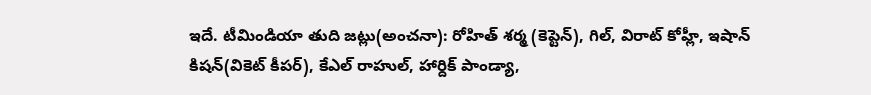ఇదే. టీమిండియా తుది జట్లు(అంచనా): రోహిత్ శర్మ (కెప్టెన్), గిల్, విరాట్ కోహ్లీ, ఇషాన్ కిషన్(వికెట్ కీపర్), కేఎల్ రాహుల్, హార్దిక్ పాండ్యా,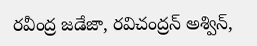రవీంద్ర జడేజా, రవిచంద్రన్ అశ్విన్,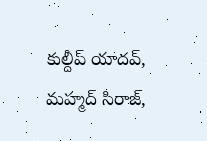కుల్దీప్ యాదవ్, మహ్మద్ సిరాజ్,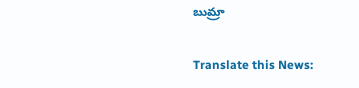బుమ్రా

Translate this News: